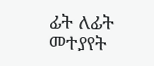ፊት ለፊት መተያየት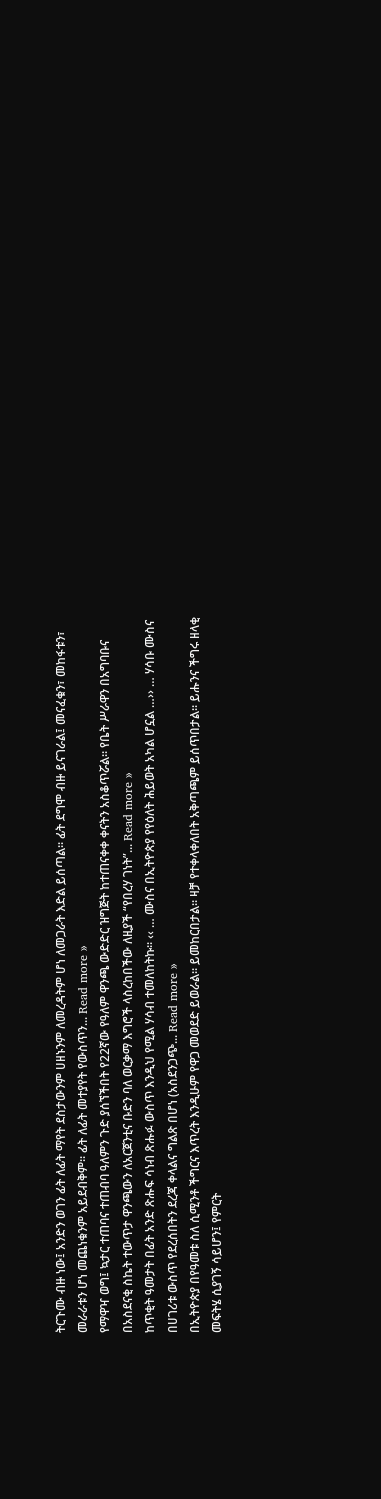ትርጉሙ ብዙ ነው፤ አንድን ወገን ፊት ለፊት ማየት ደስታውንም ሀዘኑንም ለመረዳትም ሆነ ለመጋራት እድል ይሰጣል፡፡ ፊት ደግሞ ብዙ ይናገራል፤ መናፈቁን፣ መከፋቱን፣ መራራቱን ሆነ መጨነቁንም አይደብቅም፡፡ ፊት ለፊት መተያየት የውስጥን... Read more »
የማዋዣ ወግ፤ ኳታር ተጠባና ተጠብባ ዓለምን ጉድ ያሰኘችበት የ22ኛው የዓለም ዋንጫ ውድድር ዝግጅት ከተጠናቀቀ ቀናትን አስቆጥሯል። የቤት ሥራዋን በአግባቡና በአስደናቂ ስኬት ተውጥታ ዋንጫውን ለአርጀንቲና ቡድን ባለ ወርቃማ እግሮች ላስረከበችው ለዚያች “የበረሃ ገነት”... Read more »
ከጥቂት ዓመታት በፊት አንድ ጽሑፍ ሳነብ ጽሑፉ ውስጥ እንዲህ የሚል ሃሳብ ተመለከትኩ። ‹‹ … ሙስና በኢትዮጵያ የየዕለት ሕይወት አካል ሆኗል …›› … ሃሳቡ ሙስና በሀገሪቱ ውስጥ የደረሰበትን ደረጃ ቀላልና ግልጽ በሆነ (አስደንጋጭ... Read more »
በኢትዮጵያ በየዓመቱ ስለ ሲሚንቶ ችግርና እጥረት እንዲሁም የዋጋ መወደድ ይወራል። ይመከርበታል። ዛቻ የተቀላቀለበት አቅጣጫም ይሰጥበታል። ይሑንና ችግሩ ዘላቂ መፍትሄ ሲያገኝ ሳይሆን፤ የምርት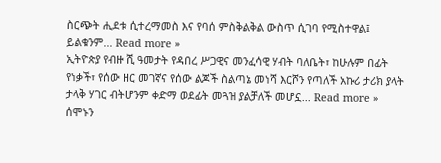ስርጭት ሒደቱ ሲተረማመስ እና የባሰ ምስቅልቅል ውስጥ ሲገባ የሚስተዋል፤ ይልቁንም... Read more »
ኢትዮጵያ የብዙ ሺ ዓመታት የዳበረ ሥጋዊና መንፈሳዊ ሃብት ባለቤት፣ ከሁሉም በፊት የነቃች፣ የሰው ዘር መገኛና የሰው ልጆች ስልጣኔ መነሻ እርሾን የጣለች አኩሪ ታሪክ ያላት ታላቅ ሃገር ብትሆንም ቀድማ ወደፊት መጓዝ ያልቻለች መሆኗ... Read more »
ሰሞኑን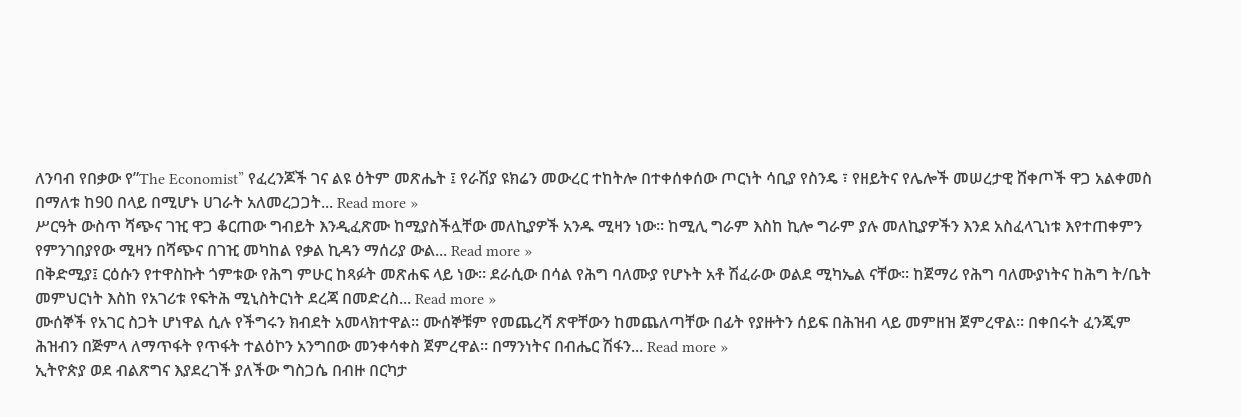ለንባብ የበቃው የ”The Economist” የፈረንጆች ገና ልዩ ዕትም መጽሔት ፤ የራሽያ ዩክሬን መውረር ተከትሎ በተቀሰቀሰው ጦርነት ሳቢያ የስንዴ ፣ የዘይትና የሌሎች መሠረታዊ ሸቀጦች ዋጋ አልቀመስ በማለቱ ከ90 በላይ በሚሆኑ ሀገራት አለመረጋጋት... Read more »
ሥርዓት ውስጥ ሻጭና ገዢ ዋጋ ቆርጠው ግብይት እንዲፈጽሙ ከሚያስችሏቸው መለኪያዎች አንዱ ሚዛን ነው። ከሚሊ ግራም እስከ ኪሎ ግራም ያሉ መለኪያዎችን እንደ አስፈላጊነቱ እየተጠቀምን የምንገበያየው ሚዛን በሻጭና በገዢ መካከል የቃል ኪዳን ማሰሪያ ውል... Read more »
በቅድሚያ፤ ርዕሱን የተዋስኩት ጎምቱው የሕግ ምሁር ከጻፉት መጽሐፍ ላይ ነው። ደራሲው በሳል የሕግ ባለሙያ የሆኑት አቶ ሽፈራው ወልደ ሚካኤል ናቸው። ከጀማሪ የሕግ ባለሙያነትና ከሕግ ት/ቤት መምህርነት እስከ የአገሪቱ የፍትሕ ሚኒስትርነት ደረጃ በመድረስ... Read more »
ሙሰኞች የአገር ስጋት ሆነዋል ሲሉ የችግሩን ክብደት አመላክተዋል። ሙሰኞቹም የመጨረሻ ጽዋቸውን ከመጨለጣቸው በፊት የያዙትን ሰይፍ በሕዝብ ላይ መምዘዝ ጀምረዋል። በቀበሩት ፈንጂም ሕዝብን በጅምላ ለማጥፋት የጥፋት ተልዕኮን አንግበው መንቀሳቀስ ጀምረዋል። በማንነትና በብሔር ሽፋን... Read more »
ኢትዮጵያ ወደ ብልጽግና እያደረገች ያለችው ግስጋሴ በብዙ በርካታ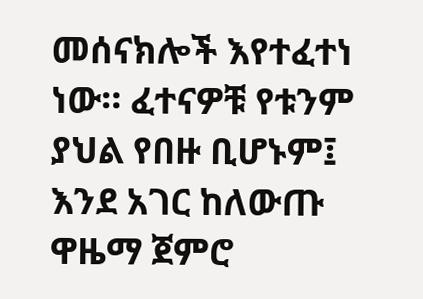መሰናክሎች እየተፈተነ ነው። ፈተናዎቹ የቱንም ያህል የበዙ ቢሆኑም፤ እንደ አገር ከለውጡ ዋዜማ ጀምሮ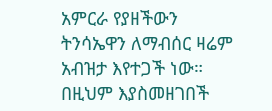አምርራ የያዘችውን ትንሳኤዋን ለማብሰር ዛሬም አብዝታ እየተጋች ነው። በዚህም እያስመዘገበች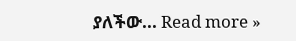ያለችው... Read more »